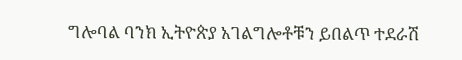ግሎባል ባንክ ኢትዮጵያ አገልግሎቶቹን ይበልጥ ተደራሽ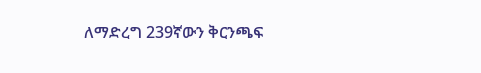ለማድረግ 239ኛውን ቅርንጫፍ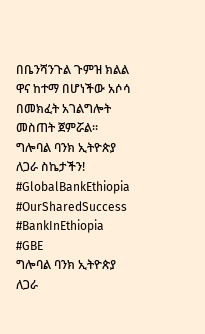በቤንሻንጉል ጉምዝ ክልል ዋና ከተማ በሆነችው አሶሳ በመክፈት አገልግሎት መስጠት ጀምሯል፡፡
ግሎባል ባንክ ኢትዮጵያ
ለጋራ ስኬታችን!
#GlobalBankEthiopia #OurSharedSuccess #BankInEthiopia #GBE
ግሎባል ባንክ ኢትዮጵያ
ለጋራ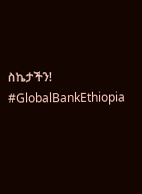ስኬታችን!
#GlobalBankEthiopia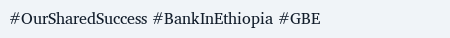#OurSharedSuccess #BankInEthiopia #GBE